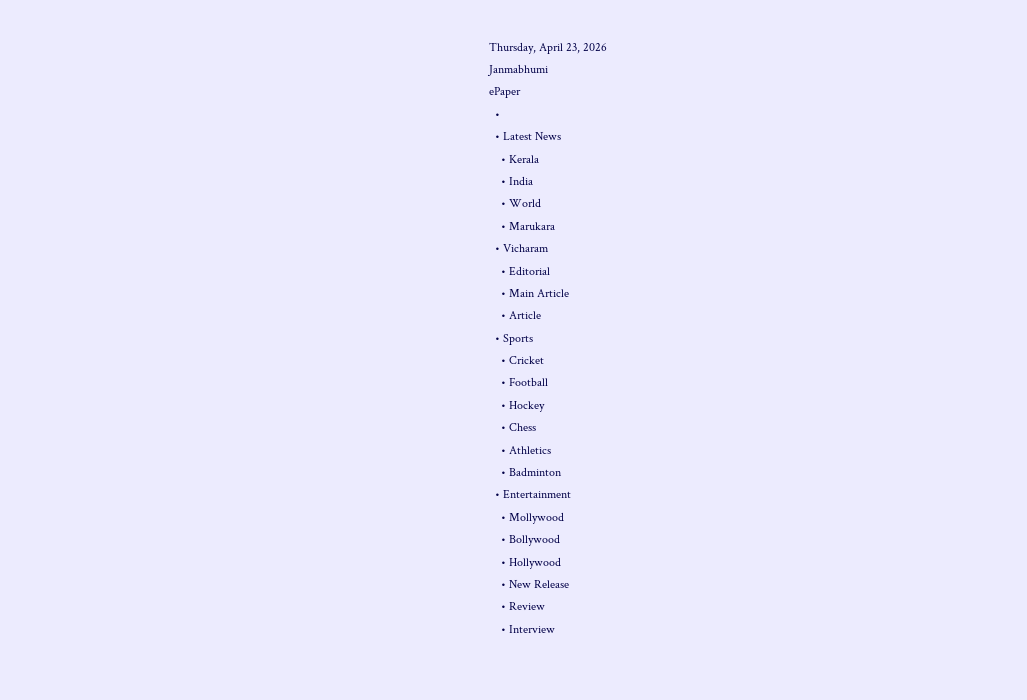Thursday, April 23, 2026
Janmabhumi
ePaper
  •
  • Latest News
    • Kerala
    • India
    • World
    • Marukara
  • Vicharam
    • Editorial
    • Main Article
    • Article
  • Sports
    • Cricket
    • Football
    • Hockey
    • Chess
    • Athletics
    • Badminton
  • Entertainment
    • Mollywood
    • Bollywood
    • Hollywood
    • New Release
    • Review
    • Interview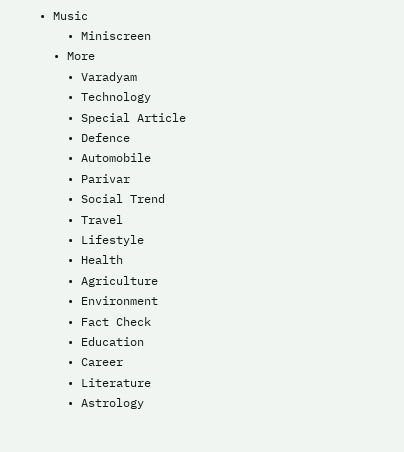• Music
    • Miniscreen
  • More
    • Varadyam
    • Technology
    • Special Article
    • Defence
    • Automobile
    • Parivar
    • Social Trend
    • Travel
    • Lifestyle
    • Health
    • Agriculture
    • Environment
    • Fact Check
    • Education
    • Career
    • Literature
    • Astrology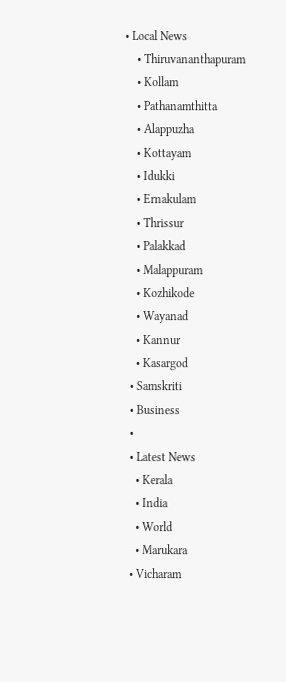• Local News
    • Thiruvananthapuram
    • Kollam
    • Pathanamthitta
    • Alappuzha
    • Kottayam
    • Idukki
    • Ernakulam
    • Thrissur
    • Palakkad
    • Malappuram
    • Kozhikode
    • Wayanad
    • Kannur
    • Kasargod
  • Samskriti
  • Business
  •
  • Latest News
    • Kerala
    • India
    • World
    • Marukara
  • Vicharam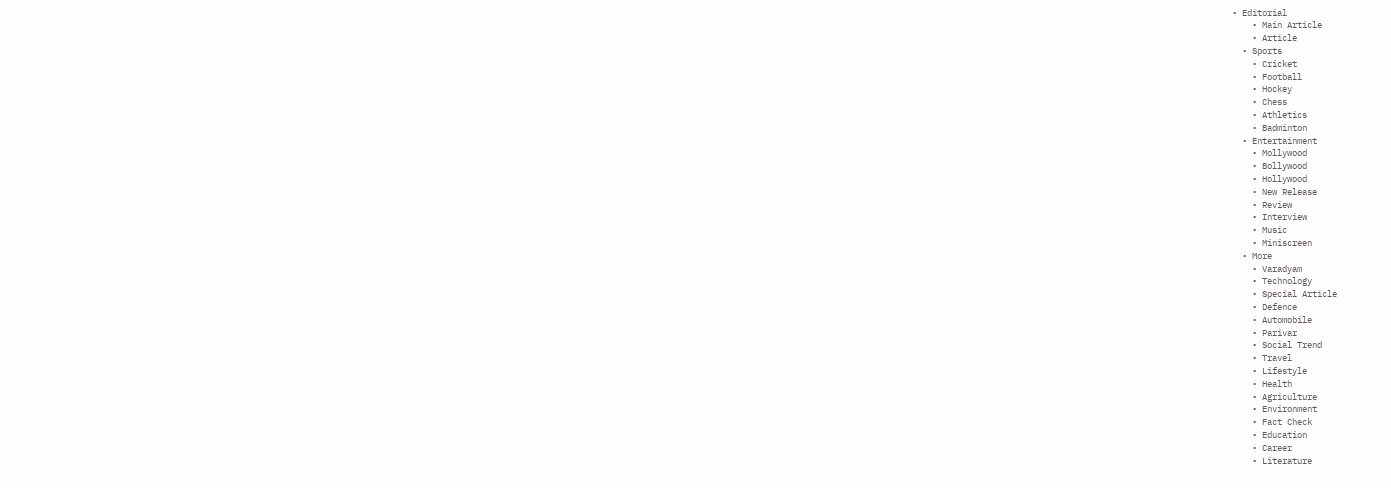• Editorial
    • Main Article
    • Article
  • Sports
    • Cricket
    • Football
    • Hockey
    • Chess
    • Athletics
    • Badminton
  • Entertainment
    • Mollywood
    • Bollywood
    • Hollywood
    • New Release
    • Review
    • Interview
    • Music
    • Miniscreen
  • More
    • Varadyam
    • Technology
    • Special Article
    • Defence
    • Automobile
    • Parivar
    • Social Trend
    • Travel
    • Lifestyle
    • Health
    • Agriculture
    • Environment
    • Fact Check
    • Education
    • Career
    • Literature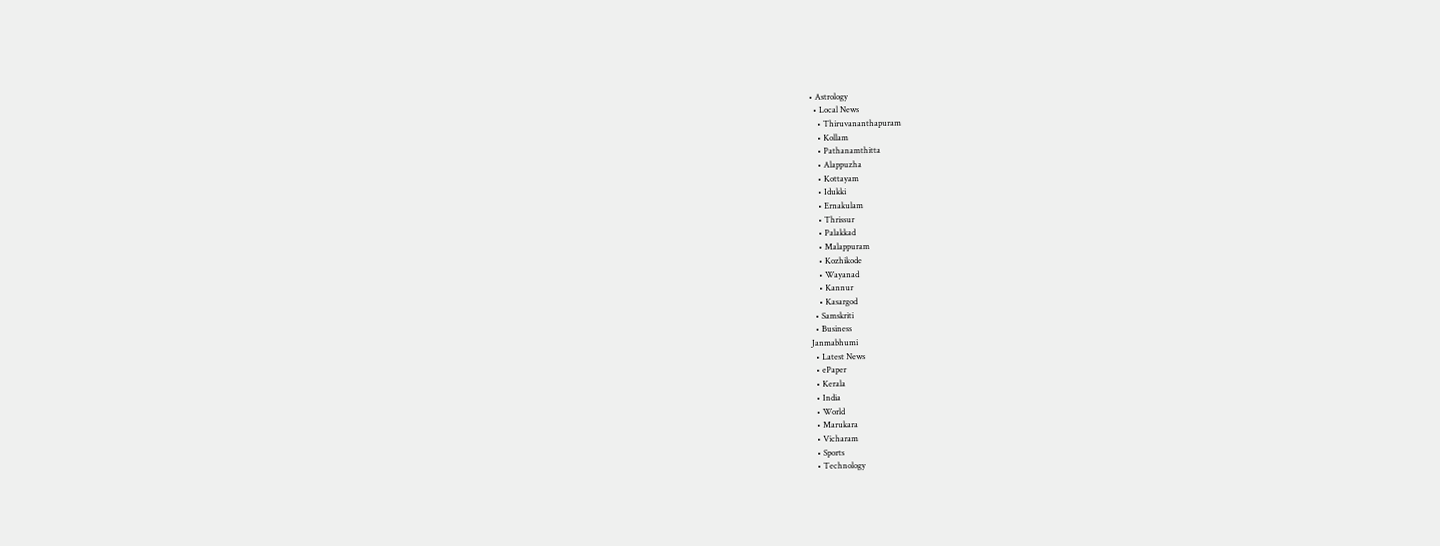• Astrology
  • Local News
    • Thiruvananthapuram
    • Kollam
    • Pathanamthitta
    • Alappuzha
    • Kottayam
    • Idukki
    • Ernakulam
    • Thrissur
    • Palakkad
    • Malappuram
    • Kozhikode
    • Wayanad
    • Kannur
    • Kasargod
  • Samskriti
  • Business
Janmabhumi
  • Latest News
  • ePaper
  • Kerala
  • India
  • World
  • Marukara
  • Vicharam
  • Sports
  • Technology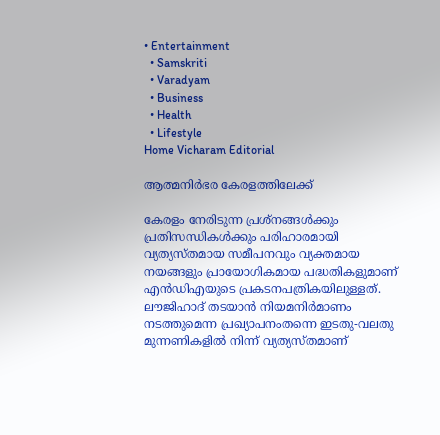• Entertainment
  • Samskriti
  • Varadyam
  • Business
  • Health
  • Lifestyle
Home Vicharam Editorial

ആത്മനിര്‍ഭര കേരളത്തിലേക്ക്

കേരളം നേരിടുന്ന പ്രശ്‌നങ്ങള്‍ക്കും പ്രതിസന്ധികള്‍ക്കും പരിഹാരമായി വ്യത്യസ്തമായ സമീപനവും വ്യക്തമായ നയങ്ങളും പ്രായോഗികമായ പദ്ധതികളുമാണ് എന്‍ഡിഎയുടെ പ്രകടനപത്രികയിലുള്ളത്. ലൗജിഹാദ് തടയാന്‍ നിയമനിര്‍മാണം നടത്തുമെന്ന പ്രഖ്യാപനംതന്നെ ഇടതു-വലതു മുന്നണികളില്‍ നിന്ന് വ്യത്യസ്തമാണ്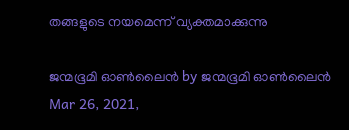തങ്ങളുടെ നയമെന്ന് വ്യക്തമാക്കുന്നു

ജന്മഭൂമി ഓണ്‍ലൈന്‍ by ജന്മഭൂമി ഓണ്‍ലൈന്‍
Mar 26, 2021,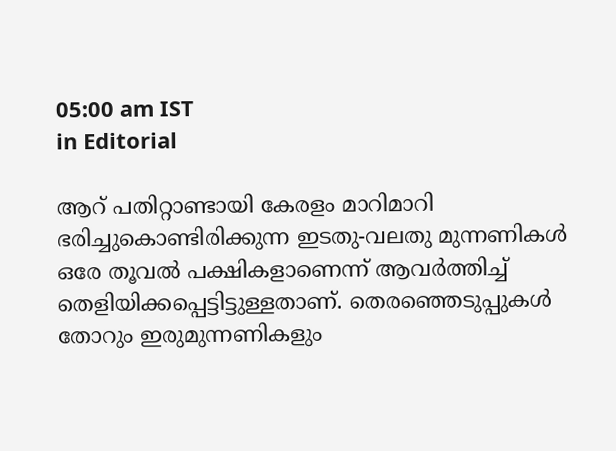05:00 am IST
in Editorial

ആറ് പതിറ്റാണ്ടായി കേരളം മാറിമാറി ഭരിച്ചുകൊണ്ടിരിക്കുന്ന ഇടതു-വലതു മുന്നണികള്‍ ഒരേ തൂവല്‍ പക്ഷികളാണെന്ന് ആവര്‍ത്തിച്ച് തെളിയിക്കപ്പെട്ടിട്ടുള്ളതാണ്. തെരഞ്ഞെടുപ്പുകള്‍ തോറും ഇരുമുന്നണികളും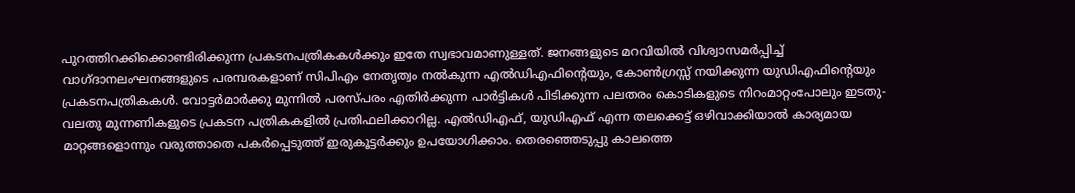പുറത്തിറക്കിക്കൊണ്ടിരിക്കുന്ന പ്രകടനപത്രികകള്‍ക്കും ഇതേ സ്വഭാവമാണുള്ളത്. ജനങ്ങളുടെ മറവിയില്‍ വിശ്വാസമര്‍പ്പിച്ച് വാഗ്ദാനലംഘനങ്ങളുടെ പരമ്പരകളാണ് സിപിഎം നേതൃത്വം നല്‍കുന്ന എല്‍ഡിഎഫിന്റെയും, കോണ്‍ഗ്രസ്സ് നയിക്കുന്ന യുഡിഎഫിന്റെയും പ്രകടനപത്രികകള്‍. വോട്ടര്‍മാര്‍ക്കു മുന്നില്‍ പരസ്പരം എതിര്‍ക്കുന്ന പാര്‍ട്ടികള്‍ പിടിക്കുന്ന പലതരം കൊടികളുടെ നിറംമാറ്റംപോലും ഇടതു-വലതു മുന്നണികളുടെ പ്രകടന പത്രികകളില്‍ പ്രതിഫലിക്കാറില്ല. എല്‍ഡിഎഫ്, യുഡിഎഫ് എന്ന തലക്കെട്ട് ഒഴിവാക്കിയാല്‍ കാര്യമായ മാറ്റങ്ങളൊന്നും വരുത്താതെ പകര്‍പ്പെടുത്ത് ഇരുകൂട്ടര്‍ക്കും ഉപയോഗിക്കാം. തെരഞ്ഞെടുപ്പു കാലത്തെ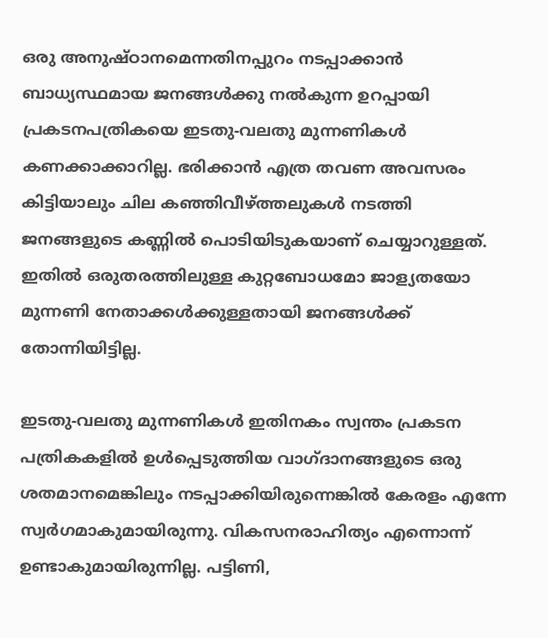ഒരു അനുഷ്ഠാനമെന്നതിനപ്പുറം നടപ്പാക്കാന്‍ ബാധ്യസ്ഥമായ ജനങ്ങള്‍ക്കു നല്‍കുന്ന ഉറപ്പായി പ്രകടനപത്രികയെ ഇടതു-വലതു മുന്നണികള്‍ കണക്കാക്കാറില്ല. ഭരിക്കാന്‍ എത്ര തവണ അവസരം കിട്ടിയാലും ചില കഞ്ഞിവീഴ്‌ത്തലുകള്‍ നടത്തി ജനങ്ങളുടെ കണ്ണില്‍ പൊടിയിടുകയാണ് ചെയ്യാറുള്ളത്. ഇതില്‍ ഒരുതരത്തിലുള്ള കുറ്റബോധമോ ജാള്യതയോ മുന്നണി നേതാക്കള്‍ക്കുള്ളതായി ജനങ്ങള്‍ക്ക് തോന്നിയിട്ടില്ല.

ഇടതു-വലതു മുന്നണികള്‍ ഇതിനകം സ്വന്തം പ്രകടന പത്രികകളില്‍ ഉള്‍പ്പെടുത്തിയ വാഗ്ദാനങ്ങളുടെ ഒരു ശതമാനമെങ്കിലും നടപ്പാക്കിയിരുന്നെങ്കില്‍ കേരളം എന്നേ സ്വര്‍ഗമാകുമായിരുന്നു. വികസനരാഹിത്യം എന്നൊന്ന് ഉണ്ടാകുമായിരുന്നില്ല. പട്ടിണി,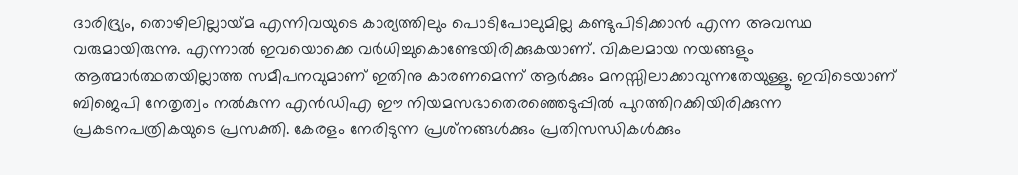ദാരിദ്ര്യം, തൊഴിലില്ലായ്‌മ എന്നിവയുടെ കാര്യത്തിലും പൊടിപോലുമില്ല കണ്ടുപിടിക്കാന്‍ എന്ന അവസ്ഥ വരുമായിരുന്നു. എന്നാല്‍ ഇവയൊക്കെ വര്‍ധിച്ചുകൊണ്ടേയിരിക്കുകയാണ്. വികലമായ നയങ്ങളും ആത്മാര്‍ത്ഥതയില്ലാത്ത സമീപനവുമാണ് ഇതിനു കാരണമെന്ന് ആര്‍ക്കും മനസ്സിലാക്കാവുന്നതേയുള്ളൂ. ഇവിടെയാണ് ബിജെപി നേതൃത്വം നല്‍കുന്ന എന്‍ഡിഎ ഈ നിയമസഭാതെരഞ്ഞെടുപ്പില്‍ പുറത്തിറക്കിയിരിക്കുന്ന പ്രകടനപത്രികയുടെ പ്രസക്തി. കേരളം നേരിടുന്ന പ്രശ്‌നങ്ങള്‍ക്കും പ്രതിസന്ധികള്‍ക്കും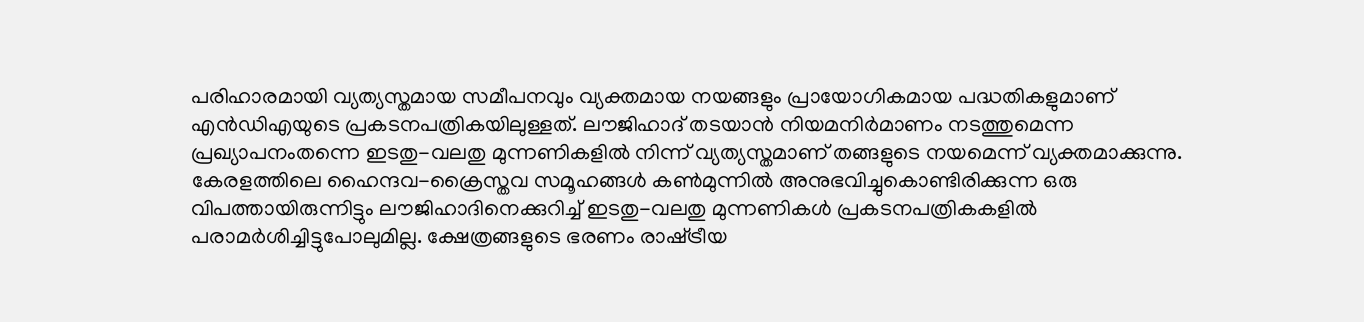പരിഹാരമായി വ്യത്യസ്തമായ സമീപനവും വ്യക്തമായ നയങ്ങളും പ്രായോഗികമായ പദ്ധതികളുമാണ് എന്‍ഡിഎയുടെ പ്രകടനപത്രികയിലുള്ളത്. ലൗജിഹാദ് തടയാന്‍ നിയമനിര്‍മാണം നടത്തുമെന്ന പ്രഖ്യാപനംതന്നെ ഇടതു-വലതു മുന്നണികളില്‍ നിന്ന് വ്യത്യസ്തമാണ് തങ്ങളുടെ നയമെന്ന് വ്യക്തമാക്കുന്നു. കേരളത്തിലെ ഹൈന്ദവ-ക്രൈസ്തവ സമൂഹങ്ങള്‍ കണ്‍മുന്നില്‍ അനുഭവിച്ചുകൊണ്ടിരിക്കുന്ന ഒരു വിപത്തായിരുന്നിട്ടും ലൗജിഹാദിനെക്കുറിച്ച് ഇടതു-വലതു മുന്നണികള്‍ പ്രകടനപത്രികകളില്‍ പരാമര്‍ശിച്ചിട്ടുപോലുമില്ല. ക്ഷേത്രങ്ങളുടെ ഭരണം രാഷ്‌ട്രീയ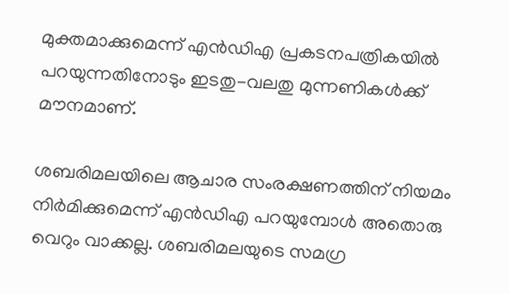മുക്തമാക്കുമെന്ന് എന്‍ഡിഎ പ്രകടനപത്രികയില്‍ പറയുന്നതിനോടും ഇടതു-വലതു മുന്നണികള്‍ക്ക് മൗനമാണ്.

ശബരിമലയിലെ ആചാര സംരക്ഷണത്തിന് നിയമം നിര്‍മിക്കുമെന്ന് എന്‍ഡിഎ പറയുമ്പോള്‍ അതൊരു വെറും വാക്കല്ല. ശബരിമലയുടെ സമഗ്ര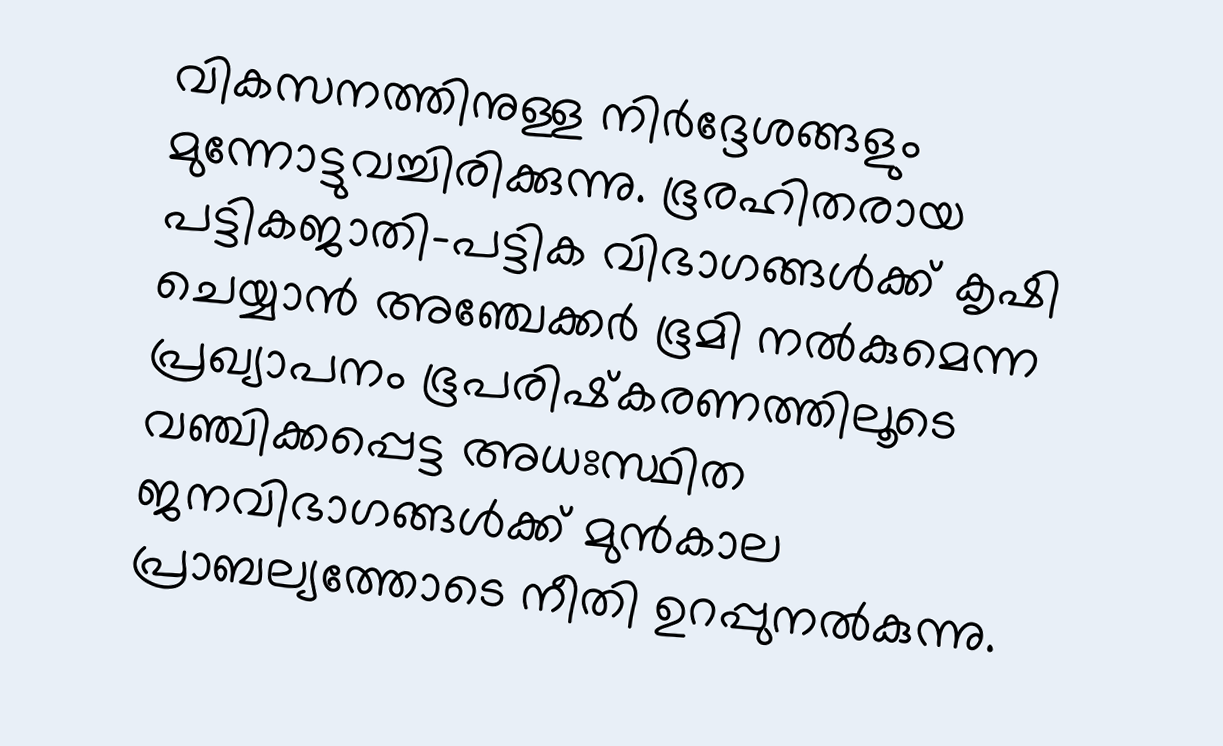വികസനത്തിനുള്ള നിര്‍ദ്ദേശങ്ങളും മുന്നോട്ടുവച്ചിരിക്കുന്നു. ഭൂരഹിതരായ പട്ടികജാതി-പട്ടിക വിഭാഗങ്ങള്‍ക്ക് കൃഷി ചെയ്യാന്‍ അഞ്ചേക്കര്‍ ഭൂമി നല്‍കുമെന്ന പ്രഖ്യാപനം ഭൂപരിഷ്‌കരണത്തിലൂടെ വഞ്ചിക്കപ്പെട്ട അധഃസ്ഥിത ജനവിഭാഗങ്ങള്‍ക്ക് മുന്‍കാല പ്രാബല്യത്തോടെ നീതി ഉറപ്പുനല്‍കുന്നു.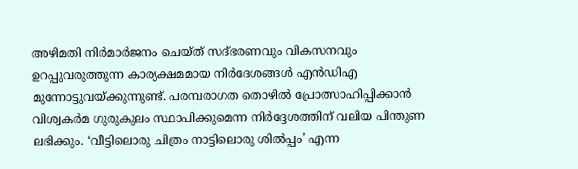അഴിമതി നിര്‍മാര്‍ജനം ചെയ്ത് സദ്ഭരണവും വികസനവും ഉറപ്പുവരുത്തുന്ന കാര്യക്ഷമമായ നിര്‍ദേശങ്ങള്‍ എന്‍ഡിഎ മുന്നോട്ടുവയ്‌ക്കുന്നുണ്ട്. പരമ്പരാഗത തൊഴില്‍ പ്രോത്സാഹിപ്പിക്കാന്‍ വിശ്വകര്‍മ ഗുരുകുലം സ്ഥാപിക്കുമെന്ന നിര്‍ദ്ദേശത്തിന് വലിയ പിന്തുണ ലഭിക്കും. ‘വീട്ടിലൊരു ചിത്രം നാട്ടിലൊരു ശില്‍പ്പം’ എന്ന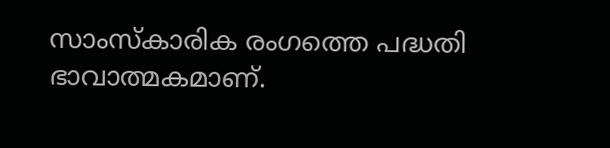സാംസ്‌കാരിക രംഗത്തെ പദ്ധതി ഭാവാത്മകമാണ്.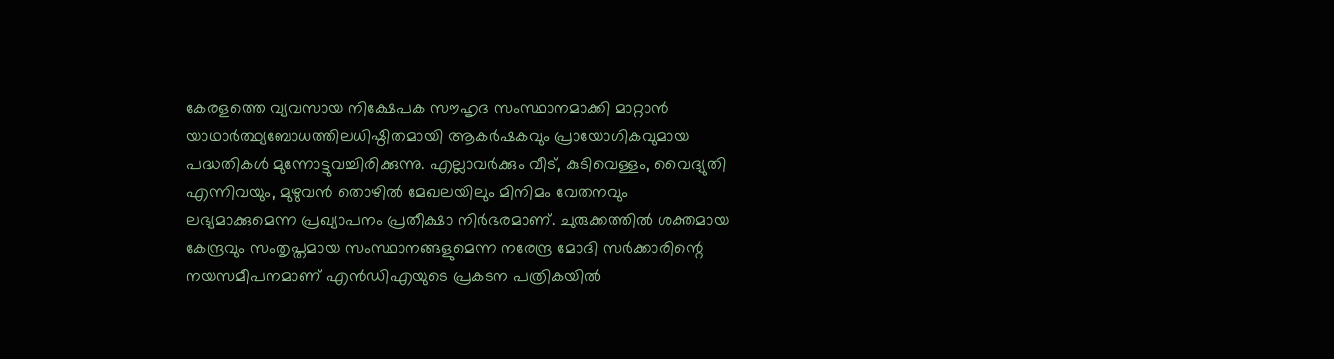കേരളത്തെ വ്യവസായ നിക്ഷേപക സൗഹൃദ സംസ്ഥാനമാക്കി മാറ്റാന്‍ യാഥാര്‍ത്ഥ്യബോധത്തിലധിഷ്ഠിതമായി ആകര്‍ഷകവും പ്രായോഗികവുമായ പദ്ധതികള്‍ മുന്നോട്ടുവച്ചിരിക്കുന്നു. എല്ലാവര്‍ക്കും വീട്, കുടിവെള്ളം, വൈദ്യുതി എന്നിവയും, മുഴുവന്‍ തൊഴില്‍ മേഖലയിലും മിനിമം വേതനവും ലഭ്യമാക്കുമെന്ന പ്രഖ്യാപനം പ്രതീക്ഷാ നിര്‍ഭരമാണ്. ചുരുക്കത്തില്‍ ശക്തമായ കേന്ദ്രവും സംതൃപ്തമായ സംസ്ഥാനങ്ങളുമെന്ന നരേന്ദ്ര മോദി സര്‍ക്കാരിന്റെ നയസമീപനമാണ് എന്‍ഡിഎയുടെ പ്രകടന പത്രികയില്‍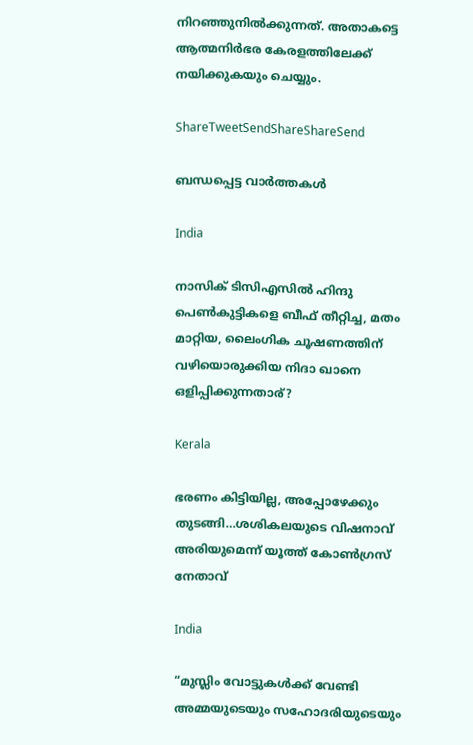നിറഞ്ഞുനില്‍ക്കുന്നത്. അതാകട്ടെ ആത്മനിര്‍ഭര കേരളത്തിലേക്ക് നയിക്കുകയും ചെയ്യും.

ShareTweetSendShareShareSend

ബന്ധപ്പെട്ട വാര്‍ത്തകള്‍

India

നാസിക് ടിസിഎസില്‍ ഹിന്ദു പെണ്‍കുട്ടികളെ ബീഫ് തീറ്റിച്ച, മതം മാറ്റിയ, ലൈംഗിക ചൂഷണത്തിന് വഴിയൊരുക്കിയ നിദാ ഖാനെ ഒളിപ്പിക്കുന്നതാര്?

Kerala

ഭരണം കിട്ടിയില്ല, അപ്പോഴേക്കും തുടങ്ങി…ശശികലയുടെ വിഷനാവ് അരിയുമെന്ന് യൂത്ത് കോണ്‍ഗ്രസ് നേതാവ്

India

“മുസ്ലിം വോട്ടുകള്‍ക്ക് വേണ്ടി അമ്മയുടെയും സഹോദരിയുടെയും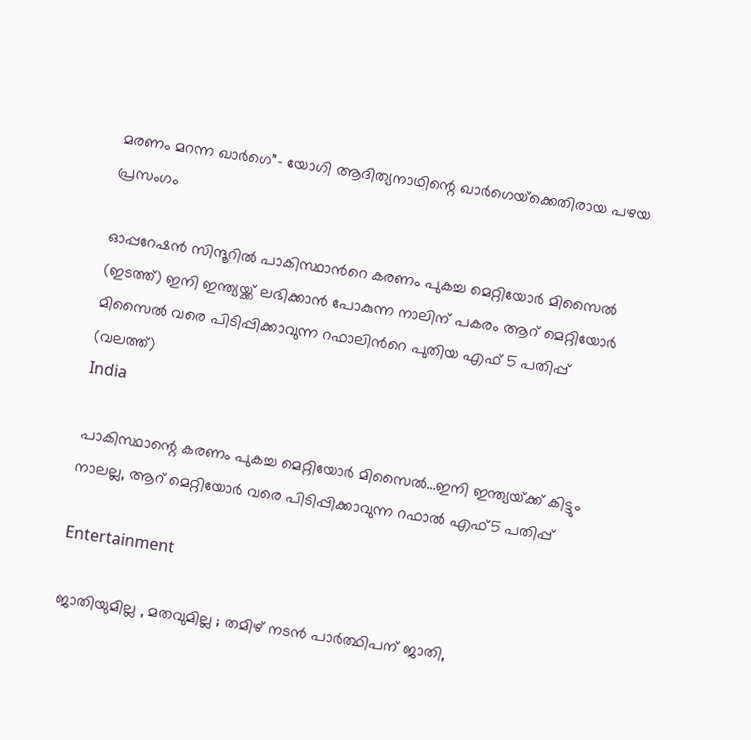മരണം മറന്ന ഖാര്‍ഗെ”- യോഗി ആദിത്യനാഥിന്റെ ഖാര്‍ഗെയ്‌ക്കെതിരായ പഴയ പ്രസംഗം

ഓപ്പറേഷന്‍ സിന്ദൂറില്‍ പാകിസ്ഥാന്‍റെ കരണം പുകച്ച മെറ്റിയോര്‍ മിസൈല്‍ (ഇടത്ത്) ഇനി ഇന്ത്യയ്ക്ക് ലഭിക്കാന്‍ പോകുന്ന നാലിന് പകരം ആറ് മെറ്റിയോര്‍ മിസൈല്‍ വരെ പിടിപ്പിക്കാവുന്ന റഫാലിന്‍റെ പുതിയ എഫ് 5 പതിപ്പ് (വലത്ത്)
India

പാകിസ്ഥാന്റെ കരണം പുകച്ച മെറ്റിയോര്‍ മിസൈല്‍…ഇനി ഇന്ത്യയ്‌ക്ക് കിട്ടും നാലല്ല, ആറ് മെറ്റിയോര്‍ വരെ പിടിപ്പിക്കാവുന്ന റഫാല്‍ എഫ്5 പതിപ്പ്

Entertainment

ജാതിയുമില്ല , മതവുമില്ല ; തമിഴ് നടൻ പാർത്ഥിപന് ജാതി,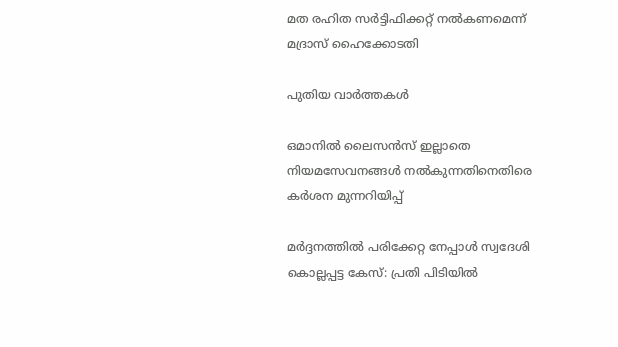മത രഹിത സർട്ടിഫിക്കറ്റ് നൽകണമെന്ന് മദ്രാസ് ഹൈക്കോടതി

പുതിയ വാര്‍ത്തകള്‍

ഒമാനിൽ ലൈസൻസ് ഇല്ലാതെ നിയമസേവനങ്ങൾ നൽകുന്നതിനെതിരെ കർശന മുന്നറിയിപ്പ്

മർദ്ദനത്തിൽ പരിക്കേറ്റ നേപ്പാൾ സ്വദേശി കൊല്ലപ്പട്ട കേസ്: പ്രതി പിടിയിൽ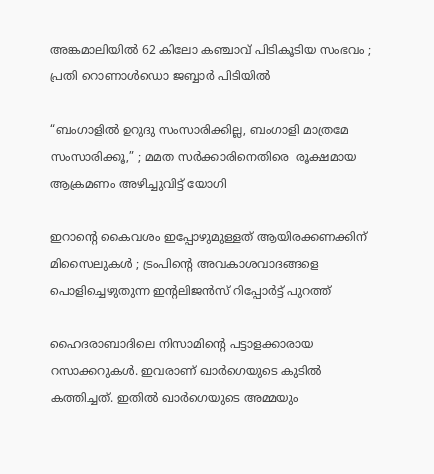അങ്കമാലിയിൽ 62 കിലോ കഞ്ചാവ് പിടികൂടിയ സംഭവം ; പ്രതി റൊണാൾഡൊ ജബ്ബാർ പിടിയിൽ

“ബംഗാളിൽ ഉറുദു സംസാരിക്കില്ല, ബംഗാളി മാത്രമേ സംസാരിക്കൂ,” ; മമത സർക്കാരിനെതിരെ  രൂക്ഷമായ ആക്രമണം അഴിച്ചുവിട്ട് യോഗി

ഇറാന്റെ കൈവശം ഇപ്പോഴുമുള്ളത് ആയിരക്കണക്കിന് മിസൈലുകൾ ; ട്രംപിന്റെ അവകാശവാദങ്ങളെ പൊളിച്ചെഴുതുന്ന ഇന്റലിജൻസ് റിപ്പോർട്ട് പുറത്ത്

ഹൈദരാബാദിലെ നിസാമിന്‍റെ പട്ടാളക്കാരായ റസാക്കറുകള്‍. ഇവരാണ് ഖാര്‍ഗെയുടെ കുടില്‍ കത്തിച്ചത്. ഇതില്‍ ഖാര്‍ഗെയുടെ അമ്മയും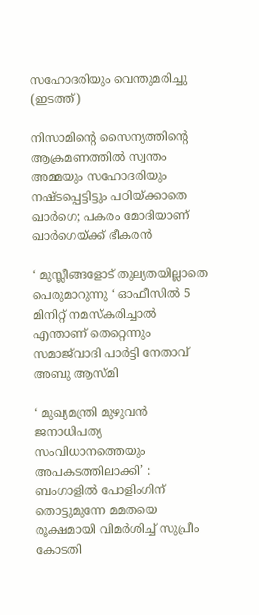സഹോദരിയും വെന്തുമരിച്ചു (ഇടത്ത്)

നിസാമിന്റെ സൈന്യത്തിന്റെ ആക്രമണത്തില്‍ സ്വന്തം അമ്മയും സഹോദരിയും നഷ്ടപ്പെട്ടിട്ടും പഠിയ്‌ക്കാതെ ഖാര്‍ഗെ; പകരം മോദിയാണ് ഖാര്‍ഗെയ്‌ക്ക് ഭീകരന്‍

‘ മുസ്ലീങ്ങളോട് തുല്യതയില്ലാതെ പെരുമാറുന്നു ‘ ഓഫീസിൽ 5 മിനിറ്റ് നമസ്‌കരിച്ചാൽ എന്താണ് തെറ്റെന്നും സമാജ്‌വാദി പാർട്ടി നേതാവ് അബു ആസ്മി

‘ മുഖ്യമന്ത്രി മുഴുവൻ ജനാധിപത്യ സംവിധാനത്തെയും അപകടത്തിലാക്കി’ : ബംഗാളിൽ പോളിംഗിന് തൊട്ടുമുന്നേ മമതയെ രൂക്ഷമായി വിമർശിച്ച് സുപ്രീം കോടതി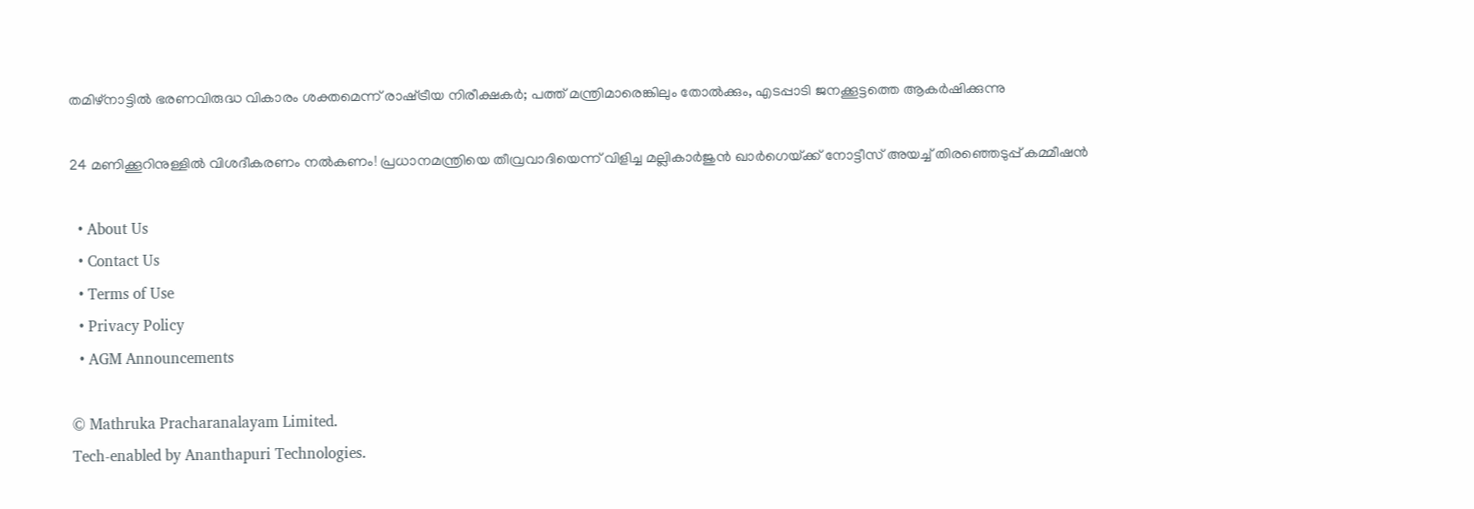തമിഴ്നാട്ടില്‍ ഭരണവിരുദ്ധ വികാരം ശക്തമെന്ന് രാഷ്‌ട്രീയ നിരീക്ഷകര്‍; പത്ത് മന്ത്രിമാരെങ്കിലും തോല്‍ക്കും, എടപ്പാടി ജനക്കൂട്ടത്തെ ആകര്‍ഷിക്കുന്നു

24 മണിക്കൂറിനുള്ളിൽ വിശദീകരണം നൽകണം! പ്രധാനമന്ത്രിയെ തീവ്രവാദിയെന്ന് വിളിച്ച മല്ലികാർജുൻ ഖാർഗെയ്‌ക്ക് നോട്ടീസ് അയച്ച് തിരഞ്ഞെടുപ്പ് കമ്മീഷൻ

  • About Us
  • Contact Us
  • Terms of Use
  • Privacy Policy
  • AGM Announcements

© Mathruka Pracharanalayam Limited.
Tech-enabled by Ananthapuri Technologies.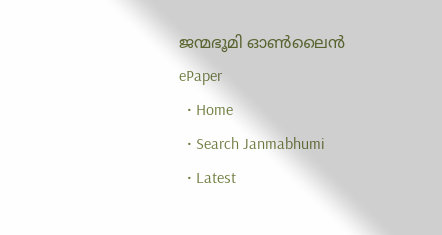ജന്മഭൂമി ഓണ്‍ലൈന്‍
ePaper
  • Home
  • Search Janmabhumi
  • Latest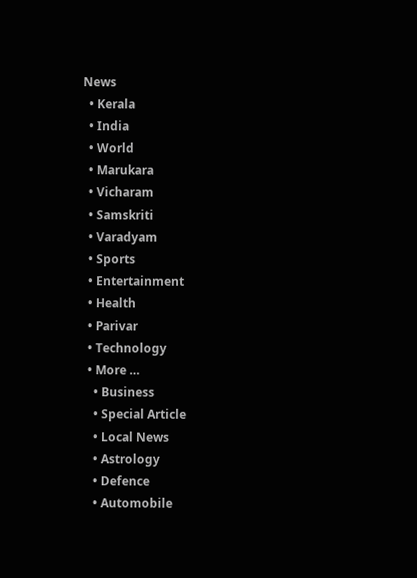News
  • Kerala
  • India
  • World
  • Marukara
  • Vicharam
  • Samskriti
  • Varadyam
  • Sports
  • Entertainment
  • Health
  • Parivar
  • Technology
  • More …
    • Business
    • Special Article
    • Local News
    • Astrology
    • Defence
    • Automobile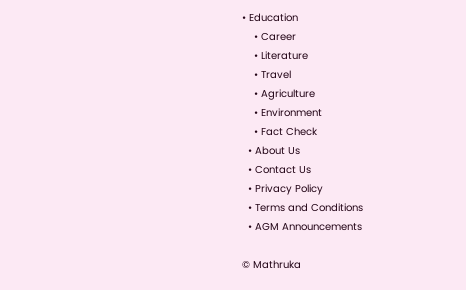• Education
    • Career
    • Literature
    • Travel
    • Agriculture
    • Environment
    • Fact Check
  • About Us
  • Contact Us
  • Privacy Policy
  • Terms and Conditions
  • AGM Announcements

© Mathruka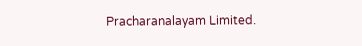Pracharanalayam Limited.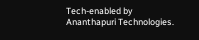Tech-enabled by Ananthapuri Technologies.